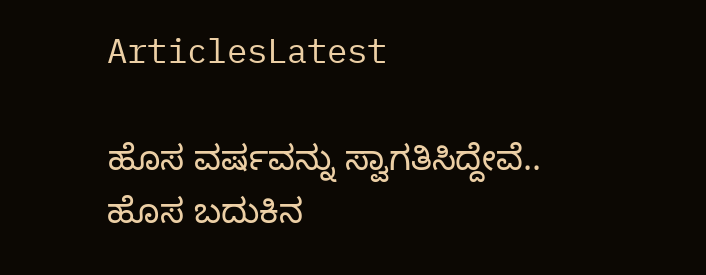ArticlesLatest

ಹೊಸ ವರ್ಷವನ್ನು ಸ್ವಾಗತಿಸಿದ್ದೇವೆ.. ಹೊಸ ಬದುಕಿನ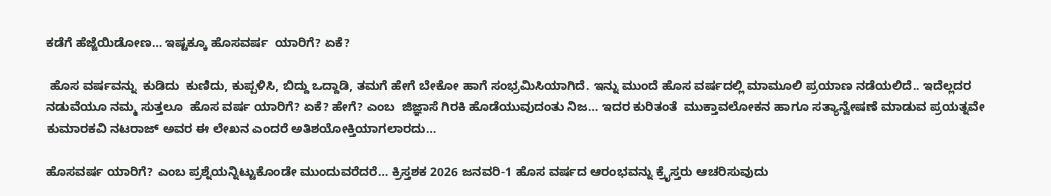ಕಡೆಗೆ ಹೆಜ್ಜೆಯಿಡೋಣ… ಇಷ್ಟಕ್ಕೂ ಹೊಸವರ್ಷ  ಯಾರಿಗೆ? ಏಕೆ?

 ಹೊಸ ವರ್ಷವನ್ನು  ಕುಡಿದು  ಕುಣಿದು, ಕುಪ್ಪಳಿಸಿ, ಬಿದ್ದು ಒದ್ದಾಡಿ, ತಮಗೆ ಹೇಗೆ ಬೇಕೋ ಹಾಗೆ ಸಂಭ್ರಮಿಸಿಯಾಗಿದೆ. ಇನ್ನು ಮುಂದೆ ಹೊಸ ವರ್ಷದಲ್ಲಿ ಮಾಮೂಲಿ ಪ್ರಯಾಣ ನಡೆಯಲಿದೆ.. ಇದೆಲ್ಲದರ ನಡುವೆಯೂ ನಮ್ಮ ಸುತ್ತಲೂ  ಹೊಸ ವರ್ಷ ಯಾರಿಗೆ? ಏಕೆ? ಹೇಗೆ? ಎಂಬ  ಜಿಜ್ಞಾಸೆ ಗಿರಕಿ ಹೊಡೆಯುವುದಂತು ನಿಜ… ಇದರ ಕುರಿತಂತೆ  ಮುಕ್ತಾವಲೋಕನ ಹಾಗೂ ಸತ್ಯಾನ್ವೇಷಣೆ ಮಾಡುವ ಪ್ರಯತ್ನವೇ ಕುಮಾರಕವಿ ನಟರಾಜ್ ಅವರ ಈ ಲೇಖನ ಎಂದರೆ ಅತಿಶಯೋಕ್ತಿಯಾಗಲಾರದು…

ಹೊಸವರ್ಷ ಯಾರಿಗೆ? ಎಂಬ ಪ್ರಶ್ನೆಯನ್ನಿಟ್ಟುಕೊಂಡೇ ಮುಂದುವರೆದರೆ… ಕ್ರಿಸ್ತಶಕ 2026 ಜನವರಿ-1 ಹೊಸ ವರ್ಷದ ಆರಂಭವನ್ನು ಕ್ರೈಸ್ತರು ಆಚರಿಸುವುದು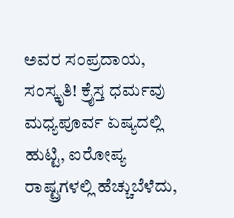ಅವರ ಸಂಪ್ರದಾಯ, ಸಂಸ್ಕೃತಿ! ಕ್ರೈಸ್ತ ಧರ್ಮವು ಮಧ್ಯಪೂರ್ವ ಏಷ್ಯದಲ್ಲಿ ಹುಟ್ಟಿ, ಐರೋಪ್ಯ ರಾಷ್ಟ್ರಗಳಲ್ಲಿ ಹೆಚ್ಚುಬೆಳೆದು,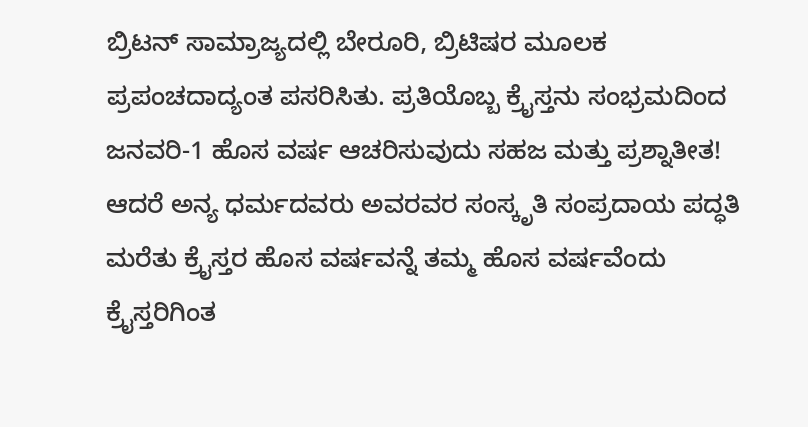ಬ್ರಿಟನ್ ಸಾಮ್ರಾಜ್ಯದಲ್ಲಿ ಬೇರೂರಿ, ಬ್ರಿಟಿಷರ ಮೂಲಕ ಪ್ರಪಂಚದಾದ್ಯಂತ ಪಸರಿಸಿತು. ಪ್ರತಿಯೊಬ್ಬ ಕ್ರೈಸ್ತನು ಸಂಭ್ರಮದಿಂದ ಜನವರಿ-1 ಹೊಸ ವರ್ಷ ಆಚರಿಸುವುದು ಸಹಜ ಮತ್ತು ಪ್ರಶ್ನಾತೀತ! ಆದರೆ ಅನ್ಯ ಧರ್ಮದವರು ಅವರವರ ಸಂಸ್ಕೃತಿ ಸಂಪ್ರದಾಯ ಪದ್ಧತಿ ಮರೆತು ಕ್ರೈಸ್ತರ ಹೊಸ ವರ್ಷವನ್ನೆ ತಮ್ಮ ಹೊಸ ವರ್ಷವೆಂದು ಕ್ರೈಸ್ತರಿಗಿಂತ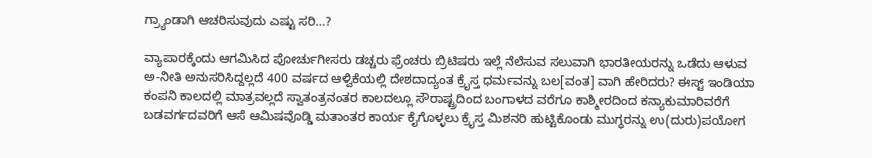ಗ್ರ್ಯಾಂಡಾಗಿ ಆಚರಿಸುವುದು ಎಷ್ಟು ಸರಿ…?

ವ್ಯಾಪಾರಕ್ಕೆಂದು ಆಗಮಿಸಿದ ಪೋರ್ಚುಗೀಸರು ಡಚ್ಚರು ಫ್ರೆಂಚರು ಬ್ರಿಟಿಷರು ಇಲ್ಲೆ ನೆಲೆಸುವ ಸಲುವಾಗಿ ಭಾರತೀಯರನ್ನು ಒಡೆದು ಆಳುವ ಅ-ನೀತಿ ಅನುಸರಿಸಿದ್ದಲ್ಲದೆ 400 ವರ್ಷದ ಆಳ್ವಿಕೆಯಲ್ಲಿ ದೇಶದಾದ್ಯಂತ ಕ್ರೈಸ್ತ ಧರ್ಮವನ್ನು ಬಲ[ವಂತ] ವಾಗಿ ಹೇರಿದರು? ಈಸ್ಟ್ ‍ಇಂಡಿಯಾ ಕಂಪನಿ ಕಾಲದಲ್ಲಿ ಮಾತ್ರವಲ್ಲದೆ ಸ್ವಾತಂತ್ರನಂತರ ಕಾಲದಲ್ಲೂ ಸೌರಾಷ್ಟ್ರದಿಂದ ಬಂಗಾಳದ ವರೆಗೂ ಕಾಶ್ಮೀರದಿಂದ ಕನ್ಯಾಕುಮಾರಿವರೆಗೆ ಬಡವರ್ಗದವರಿಗೆ ಆಸೆ ಆಮಿಷವೊಡ್ಡಿ ಮತಾಂತರ ಕಾರ್ಯ ಕೈಗೊಳ್ಳಲು ಕ್ರೈಸ್ತ ಮಿಶನರಿ ಹುಟ್ಟಿಕೊಂಡು ಮುಗ್ಧರನ್ನು ಉ(ದುರು)ಪಯೋಗ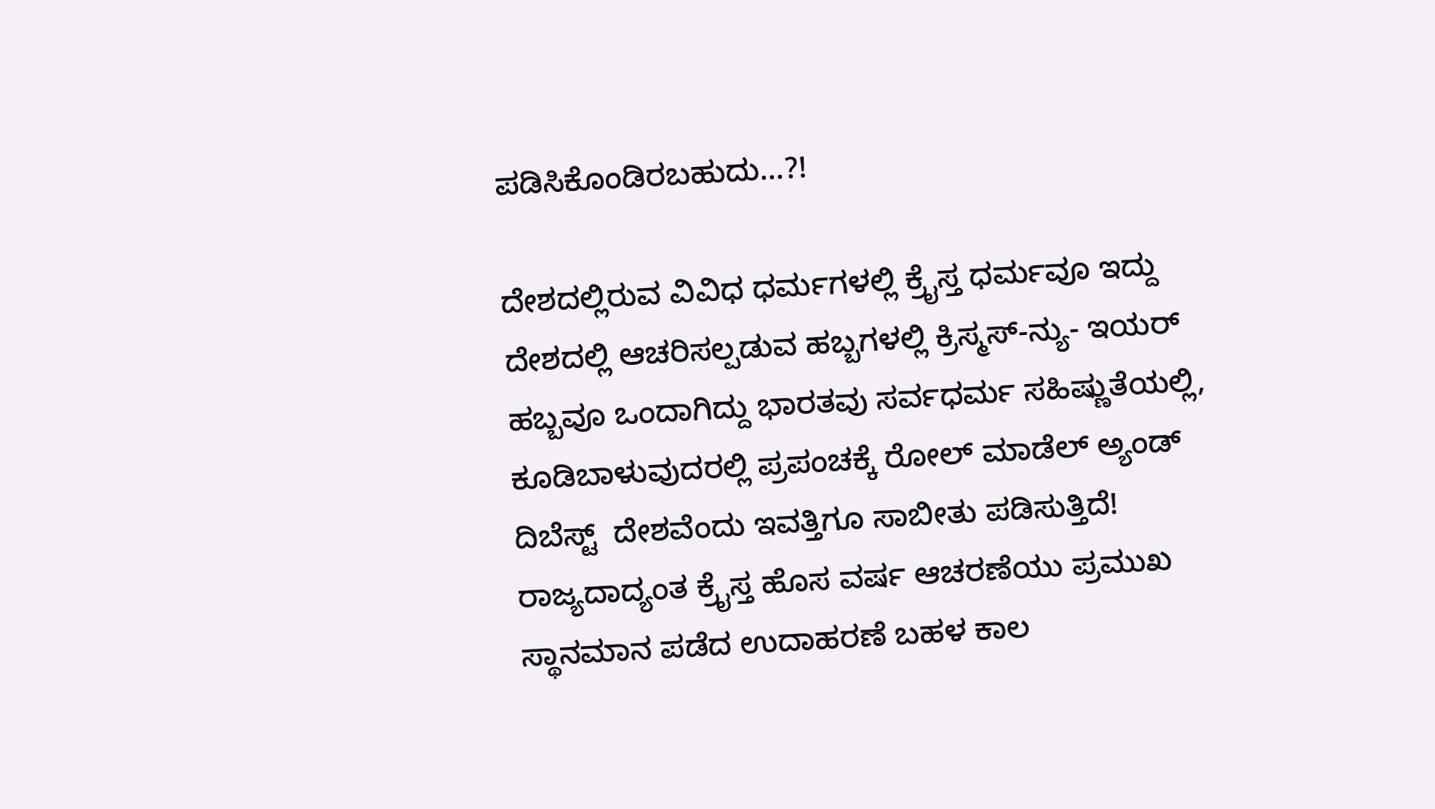ಪಡಿಸಿಕೊಂಡಿರಬಹುದು…?!

ದೇಶದಲ್ಲಿರುವ ವಿವಿಧ ಧರ್ಮಗಳಲ್ಲಿ ಕ್ರೈಸ್ತ ಧರ್ಮವೂ ಇದ್ದು ದೇಶದಲ್ಲಿ ಆಚರಿಸಲ್ಪಡುವ ಹಬ್ಬಗಳಲ್ಲಿ ಕ್ರಿಸ್ಮಸ್-ನ್ಯು- ಇಯರ್ ಹಬ್ಬವೂ ಒಂದಾಗಿದ್ದು ಭಾರತವು ಸರ್ವಧರ್ಮ ಸಹಿಷ್ಣುತೆಯಲ್ಲಿ, ಕೂಡಿಬಾಳುವುದರಲ್ಲಿ ಪ್ರಪಂಚಕ್ಕೆ ರೋಲ್‍ ಮಾಡೆಲ್ ಅ್ಯಂಡ್ ದಿಬೆಸ್ಟ್  ದೇಶವೆಂದು ಇವತ್ತಿಗೂ ಸಾಬೀತು ಪಡಿಸುತ್ತಿದೆ! ರಾಜ್ಯದಾದ್ಯಂತ ಕ್ರೈಸ್ತ ಹೊಸ ವರ್ಷ ಆಚರಣೆಯು ಪ್ರಮುಖ ಸ್ಥಾನಮಾನ ಪಡೆದ ಉದಾಹರಣೆ ಬಹಳ ಕಾಲ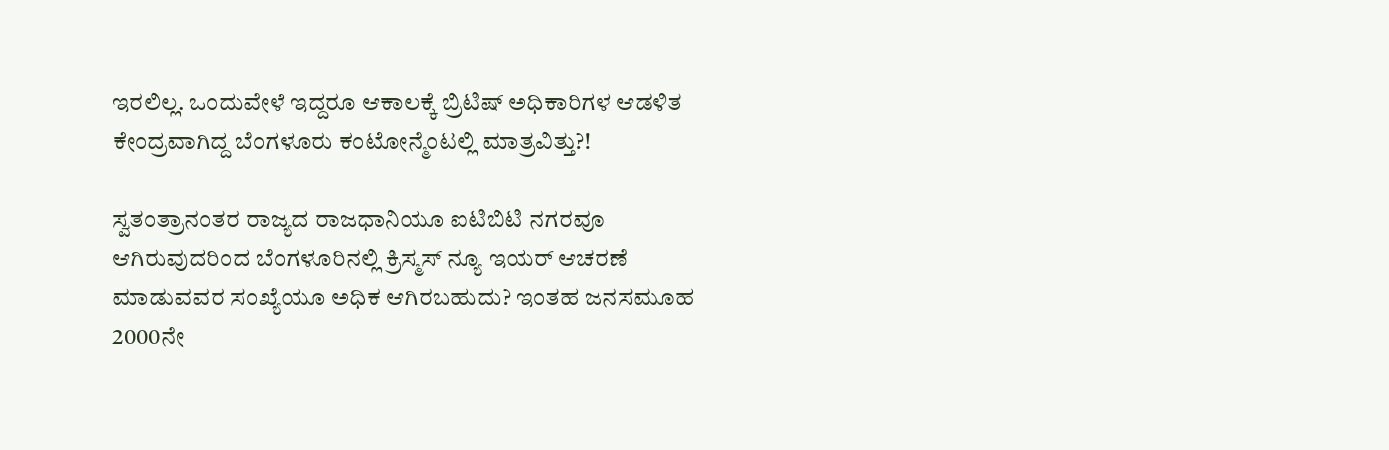ಇರಲಿಲ್ಲ. ಒಂದುವೇಳೆ ಇದ್ದರೂ ಆಕಾಲಕ್ಕೆ ಬ್ರಿಟಿಷ್ ಅಧಿಕಾರಿಗಳ ಆಡಳಿತ ಕೇಂದ್ರವಾಗಿದ್ದ ಬೆಂಗಳೂರು ಕಂಟೋನ್ಮೆಂಟಲ್ಲಿ ಮಾತ್ರವಿತ್ತು?!

ಸ್ವತಂತ್ರಾನಂತರ ರಾಜ್ಯದ ರಾಜಧಾನಿಯೂ ಐಟಿಬಿಟಿ ನಗರವೂ ಆಗಿರುವುದರಿಂದ ಬೆಂಗಳೂರಿನಲ್ಲಿ ಕ್ರಿಸ್ಮಸ್ ನ್ಯೂ ಇಯರ್ ಆಚರಣೆ ಮಾಡುವವರ ಸಂಖ್ಯೆಯೂ ಅಧಿಕ ಆಗಿರಬಹುದು? ಇಂತಹ ಜನಸಮೂಹ 2000ನೇ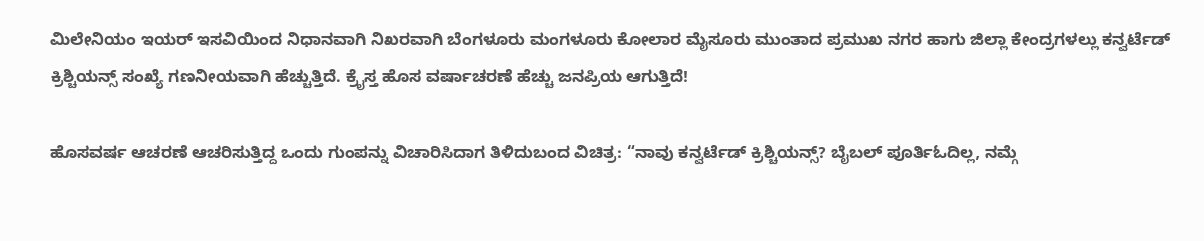ಮಿಲೇನಿಯಂ ಇಯರ್ ಇಸವಿಯಿಂದ ನಿಧಾನವಾಗಿ ನಿಖರವಾಗಿ ಬೆಂಗಳೂರು ಮಂಗಳೂರು ಕೋಲಾರ ಮೈಸೂರು ಮುಂತಾದ ಪ್ರಮುಖ ನಗರ ಹಾಗು ಜಿಲ್ಲಾ ಕೇಂದ್ರಗಳಲ್ಲು ಕನ್ವರ್ಟೆಡ್ ಕ್ರಿಶ್ಚಿಯನ್ಸ್ ಸಂಖ್ಯೆ ಗಣನೀಯವಾಗಿ ಹೆಚ್ಚುತ್ತಿದೆ. ಕ್ರೈಸ್ತ ಹೊಸ ವರ್ಷಾಚರಣೆ ಹೆಚ್ಚು ಜನಪ್ರಿಯ ಆಗುತ್ತಿದೆ!

ಹೊಸವರ್ಷ ಆಚರಣೆ ಆಚರಿಸುತ್ತಿದ್ದ ಒಂದು ಗುಂಪನ್ನು ವಿಚಾರಿಸಿದಾಗ ತಿಳಿದುಬಂದ ವಿಚಿತ್ರ: “ನಾವು ಕನ್ವರ್ಟೆಡ್ ಕ್ರಿಶ್ಚಿಯನ್ಸ್? ಬೈಬಲ್ ಪೂರ್ತಿಓದಿಲ್ಲ, ನಮ್ಗೆ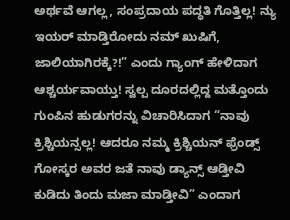ಅರ್ಥವೆ ಆಗಲ್ಲ, ಸಂಪ್ರದಾಯ ಪದ್ಧತಿ ಗೊತ್ತಿಲ್ಲ! ನ್ಯು ಇಯರ್ ಮಾಡ್ತಿರೋದು ನಮ್ ಖುಷಿಗೆ, ಜಾಲಿಯಾಗಿರಕ್ಕೆ?!” ಎಂದು ಗ್ಯಾಂಗ್ ಹೇಳಿದಾಗ ಆಶ್ಚರ್ಯವಾಯ್ತು! ಸ್ವಲ್ಪ ದೂರದಲ್ಲಿದ್ದ ಮತ್ತೊಂದು ಗುಂಪಿನ ಹುಡುಗರನ್ನು ವಿಚಾರಿಸಿದಾಗ “ನಾವು ಕ್ರಿಶ್ಚಿಯನ್ಸಲ್ಲ! ಆದರೂ ನಮ್ಮ ಕ್ರಿಶ್ಚಿಯನ್ ಫ್ರೆಂಡ್ಸ್ ಗೋಸ್ಕರ ಅವರ ಜತೆ ನಾವು ಡ್ಯಾನ್ಸ್ ಆಡ್ತೀವಿ ಕುಡಿದು ತಿಂದು ಮಜಾ ಮಾಡ್ತೀವಿ” ಎಂದಾಗ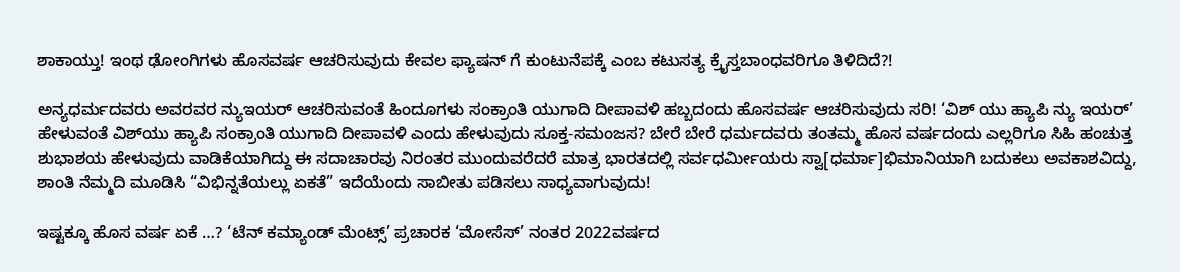ಶಾಕಾಯ್ತು! ಇಂಥ ಢೋಂಗಿಗಳು ಹೊಸವರ್ಷ ಆಚರಿಸುವುದು ಕೇವಲ ಫ್ಯಾಷನ್ ಗೆ ಕುಂಟುನೆಪಕ್ಕೆ ಎಂಬ ಕಟುಸತ್ಯ ಕ್ರೈಸ್ತಬಾಂಧವರಿಗೂ ತಿಳಿದಿದೆ?!

ಅನ್ಯಧರ್ಮದವರು ಅವರವರ ನ್ಯುಇಯರ್ ಆಚರಿಸುವಂತೆ ಹಿಂದೂಗಳು ಸಂಕ್ರಾಂತಿ ಯುಗಾದಿ ದೀಪಾವಳಿ ಹಬ್ಬದಂದು ಹೊಸವರ್ಷ ಆಚರಿಸುವುದು ಸರಿ! ‘ವಿಶ್‍ ಯು ಹ್ಯಾಪಿ ನ್ಯು ಇಯರ್’ ಹೇಳುವಂತೆ ವಿಶ್‍ಯು ಹ್ಯಾಪಿ ಸಂಕ್ರಾಂತಿ ಯುಗಾದಿ ದೀಪಾವಳಿ ಎಂದು ಹೇಳುವುದು ಸೂಕ್ತ-ಸಮಂಜಸ? ಬೇರೆ ಬೇರೆ ಧರ್ಮದವರು ತಂತಮ್ಮ ಹೊಸ ವರ್ಷದಂದು ಎಲ್ಲರಿಗೂ ಸಿಹಿ ಹಂಚುತ್ತ ಶುಭಾಶಯ ಹೇಳುವುದು ವಾಡಿಕೆಯಾಗಿದ್ದು ಈ ಸದಾಚಾರವು ನಿರಂತರ ಮುಂದುವರೆದರೆ ಮಾತ್ರ ಭಾರತದಲ್ಲಿ ಸರ್ವಧರ್ಮೀಯರು ಸ್ವಾ[ಧರ್ಮಾ]ಭಿಮಾನಿಯಾಗಿ ಬದುಕಲು ಅವಕಾಶವಿದ್ದು, ಶಾಂತಿ ನೆಮ್ಮದಿ ಮೂಡಿಸಿ “ವಿಭಿನ್ನತೆಯಲ್ಲು ಏಕತೆ” ಇದೆಯೆಂದು ಸಾಬೀತು ಪಡಿಸಲು ಸಾಧ್ಯವಾಗುವುದು!

ಇಷ್ಟಕ್ಕೂ ಹೊಸ ವರ್ಷ ಏಕೆ …? ‘ಟೆನ್ ಕಮ್ಯಾಂಡ್ ಮೆಂಟ್ಸ್’ ಪ್ರಚಾರಕ ‘ಮೋಸೆಸ್’ ನಂತರ 2022ವರ್ಷದ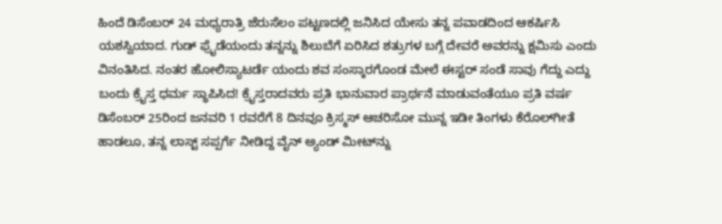ಹಿಂದೆ ಡಿಸೆಂಬರ್ 24 ಮಧ್ಯರಾತ್ರಿ ಜೆರುಸೆಲಂ ಪಟ್ಟಣದಲ್ಲಿ ಜನಿಸಿದ ಯೇಸು ತನ್ನ ಪವಾಡದಿಂದ ಆಕರ್ಷಿಸಿ ಯಶಸ್ವಿಯಾದ. ಗುಡ್ ಫ್ರೈಡೆಯಂದು ತನ್ನನ್ನು ಶಿಲುಬೆಗೆ ಏರಿಸಿದ ಶತ್ರುಗಳ ಬಗ್ಗೆ ದೇವರೆ ಅವರನ್ನು ಕ್ಷಮಿಸು ಎಂದು ವಿನಂತಿಸಿದ. ನಂತರ ಹೋಲಿಸ್ಯಾಟರ್ಡೆ ಯಂದು ಶವ ಸಂಸ್ಕಾರಗೊಂಡ ಮೇಲೆ ಈಸ್ಟರ್ ಸಂಡೆ ಸಾವು ಗೆದ್ದು ಎದ್ದು ಬಂದು ಕ್ರೈಸ್ತ ಧರ್ಮ ಸ್ಥಾಪಿಸಿದ! ಕ್ರೈಸ್ತರಾದವರು ಪ್ರತಿ ಭಾನುವಾರ ಪ್ರಾರ್ಥನೆ ಮಾಡುವಂತೆಯೂ ಪ್ರತಿ ವರ್ಷ ಡಿಸೆಂಬರ್ 25ರಿಂದ ಜನವರಿ 1 ರವರೆಗೆ 8 ದಿನವೂ ಕ್ರಿಸ್ಮಸ್ ಆಚರಿಸೋ ಮುನ್ನ ಇಡೀ ತಿಂಗಳು ಕೆರೊಲ್‍ಗೀತೆ ಹಾಡಲೂ, ತನ್ನ ಲಾಸ್ಟ್ ಸಪ್ಪರ್ಗೆ ನೀಡಿದ್ದ ವೈನ್‍ ಅ್ಯಂಡ್‍ ಮೀಟ್‍ನ್ನು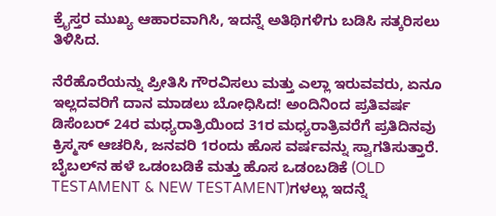ಕ್ರೈಸ್ತರ ಮುಖ್ಯ ಆಹಾರವಾಗಿಸಿ, ಇದನ್ನೆ ಅತಿಥಿಗಳಿಗು ಬಡಿಸಿ ಸತ್ಕರಿಸಲು ತಿಳಿಸಿದ.

ನೆರೆಹೊರೆಯನ್ನು ಪ್ರೀತಿಸಿ ಗೌರವಿಸಲು ಮತ್ತು ಎಲ್ಲಾ ಇರುವವರು, ಏನೂ ಇಲ್ಲದವರಿಗೆ ದಾನ ಮಾಡಲು ಬೋಧಿಸಿದ! ಅಂದಿನಿಂದ ಪ್ರತಿವರ್ಷ ಡಿಸೆಂಬರ್ 24ರ ಮಧ್ಯರಾತ್ರಿಯಿಂದ 31ರ ಮಧ್ಯರಾತ್ರಿವರೆಗೆ ಪ್ರತಿದಿನವು ಕ್ರಿಸ್ಮಸ್ ಆಚರಿಸಿ, ಜನವರಿ 1ರಂದು ಹೊಸ ವರ್ಷವನ್ನು ಸ್ವಾಗತಿಸುತ್ತಾರೆ. ಬೈಬಲ್‍ನ ಹಳೆ ಒಡಂಬಡಿಕೆ ಮತ್ತು ಹೊಸ ಒಡಂಬಡಿಕೆ (OLD TESTAMENT & NEW TESTAMENT)ಗಳಲ್ಲು ಇದನ್ನೆ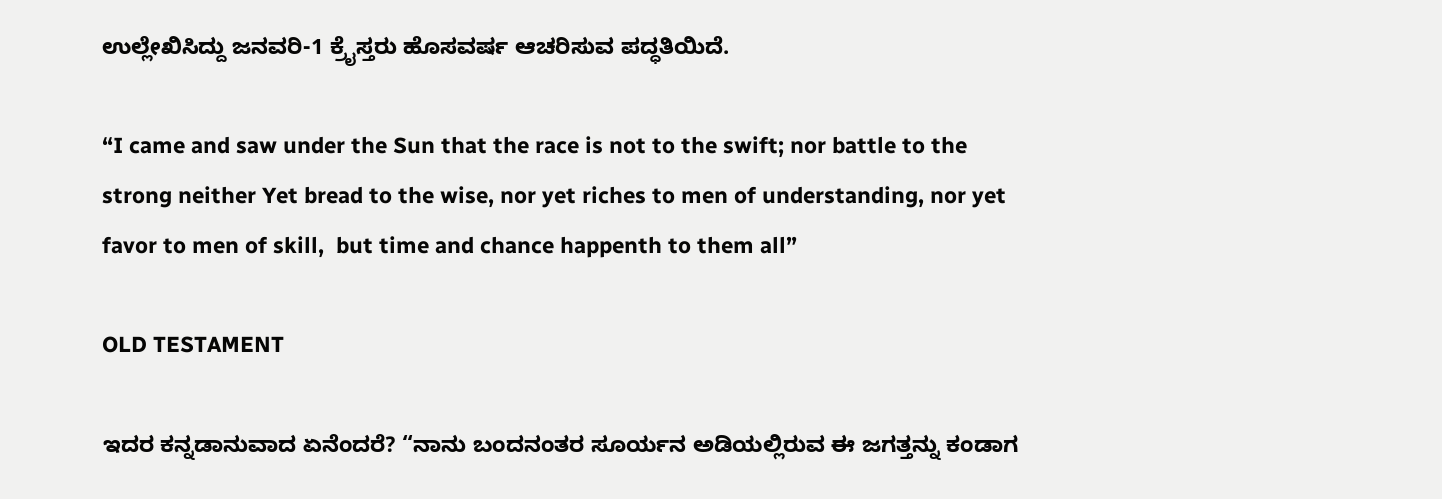ಉಲ್ಲೇಖಿಸಿದ್ದು ಜನವರಿ-1 ಕ್ರೈಸ್ತರು ಹೊಸವರ್ಷ ಆಚರಿಸುವ ಪದ್ಧತಿಯಿದೆ.

“I came and saw under the Sun that the race is not to the swift; nor battle to the strong neither Yet bread to the wise, nor yet riches to men of understanding, nor yet favor to men of skill,  but time and chance happenth to them all”

OLD TESTAMENT

ಇದರ ಕನ್ನಡಾನುವಾದ ಏನೆಂದರೆ? “ನಾನು ಬಂದನಂತರ ಸೂರ್ಯನ ಅಡಿಯಲ್ಲಿರುವ ಈ ಜಗತ್ತನ್ನು ಕಂಡಾಗ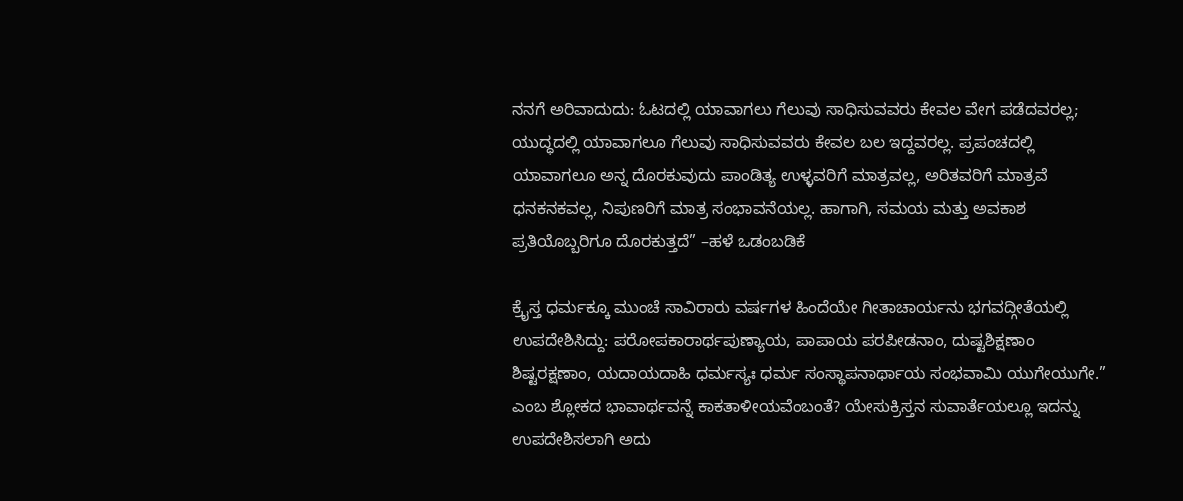ನನಗೆ ಅರಿವಾದುದು: ಓಟದಲ್ಲಿ ಯಾವಾಗಲು ಗೆಲುವು ಸಾಧಿಸುವವರು ಕೇವಲ ವೇಗ ಪಡೆದವರಲ್ಲ; ಯುದ್ಧದಲ್ಲಿ ಯಾವಾಗಲೂ ಗೆಲುವು ಸಾಧಿಸುವವರು ಕೇವಲ ಬಲ ಇದ್ದವರಲ್ಲ. ಪ್ರಪಂಚದಲ್ಲಿ ಯಾವಾಗಲೂ ಅನ್ನ ದೊರಕುವುದು ಪಾಂಡಿತ್ಯ ಉಳ್ಳವರಿಗೆ ಮಾತ್ರವಲ್ಲ, ಅರಿತವರಿಗೆ ಮಾತ್ರವೆ ಧನಕನಕವಲ್ಲ, ನಿಪುಣರಿಗೆ ಮಾತ್ರ ಸಂಭಾವನೆಯಲ್ಲ. ಹಾಗಾಗಿ, ಸಮಯ ಮತ್ತು ಅವಕಾಶ ಪ್ರತಿಯೊಬ್ಬರಿಗೂ ದೊರಕುತ್ತದೆ” –ಹಳೆ ಒಡಂಬಡಿಕೆ

ಕ್ರೈಸ್ತ ಧರ್ಮಕ್ಕೂ ಮುಂಚೆ ಸಾವಿರಾರು ವರ್ಷಗಳ ಹಿಂದೆಯೇ ಗೀತಾಚಾರ್ಯನು ಭಗವದ್ಗೀತೆಯಲ್ಲಿ ಉಪದೇಶಿಸಿದ್ದು: ಪರೋಪಕಾರಾರ್ಥಪುಣ್ಯಾಯ, ಪಾಪಾಯ ಪರಪೀಡನಾಂ, ದುಷ್ಟಶಿಕ್ಷಣಾಂ ಶಿಷ್ಟರಕ್ಷಣಾಂ, ಯದಾಯದಾಹಿ ಧರ್ಮಸ್ಯಃ ಧರ್ಮ ಸಂಸ್ಥಾಪನಾರ್ಥಾಯ ಸಂಭವಾಮಿ ಯುಗೇಯುಗೇ.” ಎಂಬ ಶ್ಲೋಕದ ಭಾವಾರ್ಥವನ್ನೆ ಕಾಕತಾಳೀಯವೆಂಬಂತೆ? ಯೇಸುಕ್ರಿಸ್ತನ ಸುವಾರ್ತೆಯಲ್ಲೂ ಇದನ್ನು ಉಪದೇಶಿಸಲಾಗಿ ಅದು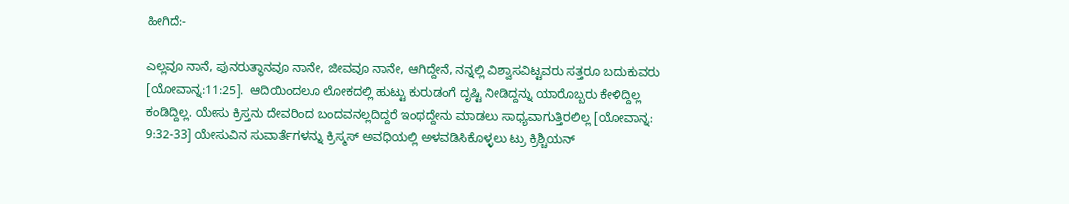ಹೀಗಿದೆ:-

ಎಲ್ಲವೂ ನಾನೆ, ಪುನರುತ್ಥಾನವೂ ನಾನೇ, ಜೀವವೂ ನಾನೇ, ಆಗಿದ್ದೇನೆ, ನನ್ನಲ್ಲಿ ವಿಶ್ವಾಸವಿಟ್ಟವರು ಸತ್ತರೂ ಬದುಕುವರು [ಯೋವಾನ್ನ:11:25].  ಆದಿಯಿಂದಲೂ ಲೋಕದಲ್ಲಿ ಹುಟ್ಟು ಕುರುಡಂಗೆ ದೃಷ್ಟಿ ನೀಡಿದ್ದನ್ನು ಯಾರೊಬ್ಬರು ಕೇಳಿದ್ದಿಲ್ಲ ಕಂಡಿದ್ದಿಲ್ಲ. ಯೇಸು ಕ್ರಿಸ್ತನು ದೇವರಿಂದ ಬಂದವನಲ್ಲದಿದ್ದರೆ ಇಂಥದ್ದೇನು ಮಾಡಲು ಸಾಧ್ಯವಾಗುತ್ತಿರಲಿಲ್ಲ [ಯೋವಾನ್ನ: 9:32-33] ಯೇಸುವಿನ ಸುವಾರ್ತೆಗಳನ್ನು ಕ್ರಿಸ್ಮಸ್‍ ಅವಧಿಯಲ್ಲಿ ಅಳವಡಿಸಿಕೊಳ್ಳಲು ಟ್ರು ಕ್ರಿಶ್ಚಿಯನ್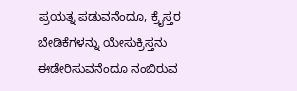ಪ್ರಯತ್ನ ಪಡುವನೆಂದೂ, ಕ್ರೈಸ್ತರ ಬೇಡಿಕೆಗಳನ್ನು ಯೇಸುಕ್ರಿಸ್ತನು ಈಡೇರಿಸುವನೆಂದೂ ನಂಬಿರುವ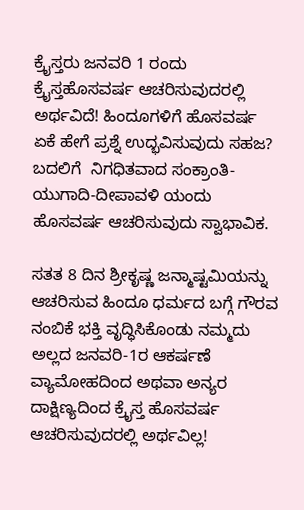ಕ್ರೈಸ್ತರು ಜನವರಿ 1 ರಂದು ಕ್ರೈಸ್ತಹೊಸವರ್ಷ ಆಚರಿಸುವುದರಲ್ಲಿ ಅರ್ಥವಿದೆ! ಹಿಂದೂಗಳಿಗೆ ಹೊಸವರ್ಷ ಏಕೆ ಹೇಗೆ ಪ್ರಶ್ನೆ ಉದ್ಭವಿಸುವುದು ಸಹಜ? ಬದಲಿಗೆ  ನಿಗಧಿತವಾದ ಸಂಕ್ರಾಂತಿ-ಯುಗಾದಿ-ದೀಪಾವಳಿ ಯಂದು ಹೊಸವರ್ಷ ಆಚರಿಸುವುದು ಸ್ವಾಭಾವಿಕ.

ಸತತ 8 ದಿನ ಶ್ರೀಕೃಷ್ಣ ಜನ್ಮಾಷ್ಟಮಿಯನ್ನು ಆಚರಿಸುವ ಹಿಂದೂ ಧರ್ಮದ ಬಗ್ಗೆ ಗೌರವ ನಂಬಿಕೆ ಭಕ್ತಿ ವೃದ್ಧಿಸಿಕೊಂಡು ನಮ್ಮದು ಅಲ್ಲದ ಜನವರಿ-1ರ ಆಕರ್ಷಣೆ ವ್ಯಾಮೋಹದಿಂದ ಅಥವಾ ಅನ್ಯರ ದಾಕ್ಷಿಣ್ಯದಿಂದ ಕ್ರೈಸ್ತ ಹೊಸವರ್ಷ ಆಚರಿಸುವುದರಲ್ಲಿ ಅರ್ಥವಿಲ್ಲ!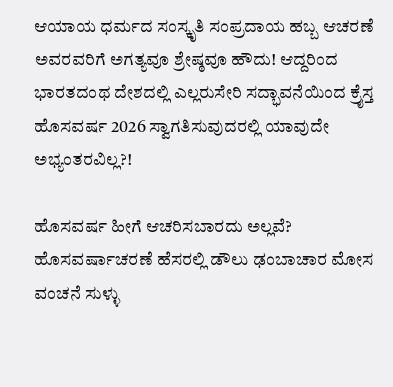ಆಯಾಯ ಧರ್ಮದ ಸಂಸ್ಕೃತಿ ಸಂಪ್ರದಾಯ ಹಬ್ಬ ಆಚರಣೆ ಅವರವರಿಗೆ ಅಗತ್ಯವೂ ಶ್ರೇಷ್ಠವೂ ಹೌದು! ಆದ್ದರಿಂದ ಭಾರತದಂಥ ದೇಶದಲ್ಲಿ ಎಲ್ಲರುಸೇರಿ ಸದ್ಭಾವನೆಯಿಂದ ಕ್ರೈಸ್ತ ಹೊಸವರ್ಷ 2026 ಸ್ವಾಗತಿಸುವುದರಲ್ಲಿ ಯಾವುದೇ ಅಭ್ಯಂತರವಿಲ್ಲ?!

ಹೊಸವರ್ಷ ಹೀಗೆ ಆಚರಿಸಬಾರದು ಅಲ್ಲವೆ?  ಹೊಸವರ್ಷಾಚರಣೆ ಹೆಸರಲ್ಲಿ ಡೌಲು ಢಂಬಾಚಾರ ಮೋಸ ವಂಚನೆ ಸುಳ್ಳು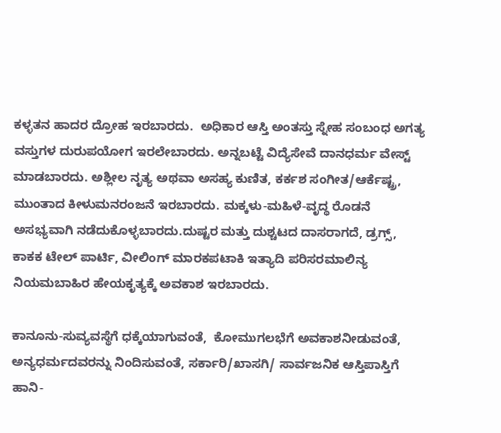ಕಳ್ಳತನ ಹಾದರ ದ್ರೋಹ ಇರಬಾರದು.  ಅಧಿಕಾರ ಆಸ್ತಿ ಅಂತಸ್ತು ಸ್ನೇಹ ಸಂಬಂಧ ಅಗತ್ಯ ವಸ್ತುಗಳ ದುರುಪಯೋಗ ಇರಲೇಬಾರದು. ಅನ್ನಬಟ್ಟೆ ವಿದ್ಯೆಸೇವೆ ದಾನಧರ್ಮ ವೇಸ್ಟ್ ಮಾಡಬಾರದು. ಅಶ್ಲೀಲ ನೃತ್ಯ ಅಥವಾ ಅಸಹ್ಯ ಕುಣಿತ, ಕರ್ಕಶ ಸಂಗೀತ/ಆರ್ಕೆಷ್ಟ್ರ, ಮುಂತಾದ ಕೀಳುಮನರಂಜನೆ ಇರಬಾರದು. ಮಕ್ಕಳು-ಮಹಿಳೆ-ವೃದ್ಧ ರೊಡನೆ ಅಸಭ್ಯವಾಗಿ ನಡೆದುಕೊಳ್ಳಬಾರದು.ದುಷ್ಟರ ಮತ್ತು ದುಶ್ಚಟದ ದಾಸರಾಗದೆ, ಡ್ರಗ್ಸ್, ಕಾಕಕ ಟೇಲ್ ಪಾರ್ಟಿ, ವೀಲಿಂಗ್ ಮಾರಕಪಟಾಕಿ ಇತ್ಯಾದಿ ಪರಿಸರಮಾಲಿನ್ಯ ನಿಯಮಬಾಹಿರ ಹೇಯಕೃತ್ಯಕ್ಕೆ ಅವಕಾಶ ಇರಬಾರದು.

ಕಾನೂನು-ಸುವ್ಯವಸ್ಥೆಗೆ ಧಕ್ಕೆಯಾಗುವಂತೆ,  ಕೋಮುಗಲಭೆಗೆ ಅವಕಾಶನೀಡುವಂತೆ, ಅನ್ಯಧರ್ಮದವರನ್ನು ನಿಂದಿಸುವಂತೆ, ಸರ್ಕಾರಿ/ಖಾಸಗಿ/ ಸಾರ್ವಜನಿಕ ಆಸ್ತಿಪಾಸ್ತಿಗೆ ಹಾನಿ-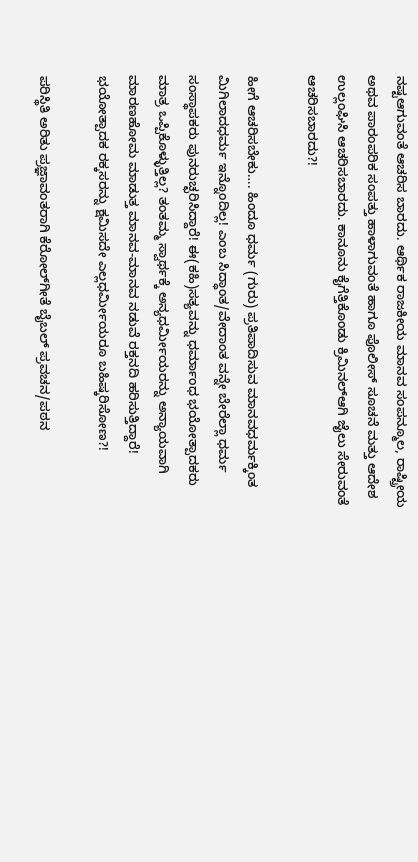ನಷ್ಟಆಗುವಂತೆ ಆಚರಿಸ ಬಾರದು. ಆರ್ಥಿಕ ರಾಜಕೀಯ ಮಾನವ ಸಂಪನ್ಮೂಲ, ರಾಷ್ಟ್ರೀಯ ಅಥವ ಪಾರಂಪರಿಕ ಸಂಪತ್ತು ಹಾಳಾಗುವಂತೆ ಹಾಗೂ ಪೊಲೀಸ್ ಸೂಚನೆ ಮತ್ತು ಆದೇಶ ಉಲ್ಲಂಘಿಸಿ ಆಚರಿಸಬಾರದು. ಕಾನೂನು ಕೈಗೆತ್ತಿಕೊಂಡು ಕ್ರಿಮಿನಲ್‍ಆಗಿ ಜೈಲು ಸೇರುವಂತೆ ಆಚರಿಸಬಾರದು?!

ಹೀಗೆ ಆಚರಿಸಬೇಕು…. ಹಿಂದೂ ಧರ್ಮ (ಗುರು) ಪ್ರತಿಪಾದಿಸುವ ಮಾನವಧರ್ಮಕ್ಕಿಂತ ಮಿಗಿಲಾದಧರ್ಮ ಇನ್ನೊಂದಿಲ್ಲ! ಎಂಬ ಸಿದ್ಧಾಂತ/ವೇದಾಂತ ವನ್ನೇ ಬೇರೆಲ್ಲಾ ಧರ್ಮ ಸಂಸ್ಥಾಪಕರು ಪುನರುಚ್ಛರಿಸಿದ್ದಾರೆ! ಈ(ಕಹಿ)ಸತ್ಯವನ್ನು ಧರ್ಮಾಂಧ ಭಯೋತ್ಪಾದಕರು ಮಾತ್ರ ಒಪ್ಪಿಕೊಳ್ಳುತ್ತಿಲ್ಲ? ತಂತಮ್ಮ ಸ್ವಾರ್ಥಕ್ಕೆ ಅನ್ಯಧರ್ಮೀಯರನ್ನು ಅನ್ಯಾಯವಾಗಿ ಮಾರಣಹೋಮ ಮಾಡುತ್ತ ಮಾನವ-ಮಾನವ ನಡುವೆ ರಕ್ತನದಿ ಹರಿಸುತ್ತಿದ್ದಾರೆ! ಭಯೋತ್ಪಾದಕ ರಕ್ಕಸರನ್ನು ಕ್ಷಮಿಸದೇ ಎಲ್ಲಧರ್ಮೀಯರೂ ಬಹಿಷ್ಕರಿಸೋಣ?!

ಪರಿಸ್ಥಿತಿ ಅರಿತು ಪ್ರಜ್ಞಾವಂತರಾಗಿ ಕೆರೋಲ್‍ಗೀತೆ ಬೈಬಲ್ ಪ್ರವಚನ/ಪಠನ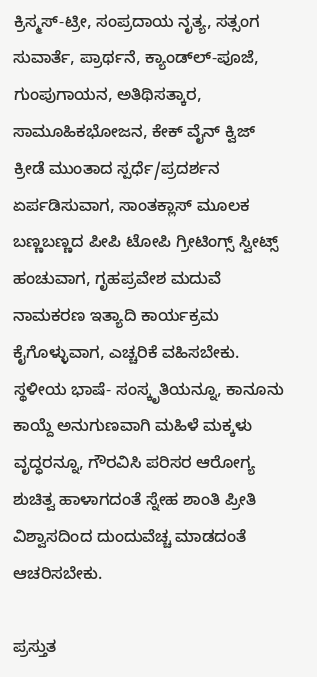ಕ್ರಿಸ್ಮಸ್-ಟ್ರೀ, ಸಂಪ್ರದಾಯ ನೃತ್ಯ, ಸತ್ಸಂಗ ಸುವಾರ್ತೆ, ಪ್ರಾರ್ಥನೆ, ಕ್ಯಾಂಡ್ಲ್‍-ಪೂಜೆ, ಗುಂಪುಗಾಯನ, ಅತಿಥಿಸತ್ಕಾರ, ಸಾಮೂಹಿಕಭೋಜನ, ಕೇಕ್ ವೈನ್ ಕ್ವಿಜ್ ಕ್ರೀಡೆ ಮುಂತಾದ ಸ್ಪರ್ಧೆ/ಪ್ರದರ್ಶನ ಏರ್ಪಡಿಸುವಾಗ, ಸಾಂತಕ್ಲಾಸ್ ಮೂಲಕ ಬಣ್ಣಬಣ್ಣದ ಪೀಪಿ ಟೋಪಿ ಗ್ರೀಟಿಂಗ್ಸ್ ಸ್ವೀಟ್ಸ್ ಹಂಚುವಾಗ, ಗೃಹಪ್ರವೇಶ ಮದುವೆ ನಾಮಕರಣ ಇತ್ಯಾದಿ ಕಾರ್ಯಕ್ರಮ ಕೈಗೊಳ್ಳುವಾಗ, ಎಚ್ಚರಿಕೆ ವಹಿಸಬೇಕು. ಸ್ಥಳೀಯ ಭಾಷೆ- ಸಂಸ್ಕೃತಿಯನ್ನೂ, ಕಾನೂನು ಕಾಯ್ದೆ ಅನುಗುಣವಾಗಿ ಮಹಿಳೆ ಮಕ್ಕಳು ವೃದ್ಧರನ್ನೂ, ಗೌರವಿಸಿ ಪರಿಸರ ಆರೋಗ್ಯ ಶುಚಿತ್ವ ಹಾಳಾಗದಂತೆ ಸ್ನೇಹ ಶಾಂತಿ ಪ್ರೀತಿ ವಿಶ್ವಾಸದಿಂದ ದುಂದುವೆಚ್ಚ ಮಾಡದಂತೆ ಆಚರಿಸಬೇಕು.

ಪ್ರಸ್ತುತ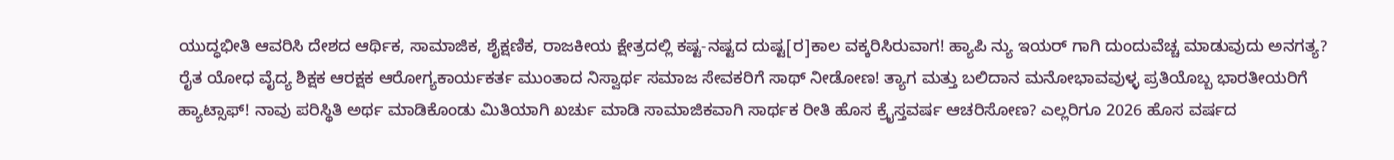ಯುದ್ಧಭೀತಿ ಆವರಿಸಿ ದೇಶದ ಆರ್ಥಿಕ, ಸಾಮಾಜಿಕ, ಶೈಕ್ಷಣಿಕ, ರಾಜಕೀಯ ಕ್ಷೇತ್ರದಲ್ಲಿ ಕಷ್ಟ-ನಷ್ಟದ ದುಷ್ಟ[ರ]ಕಾಲ ವಕ್ಕರಿಸಿರುವಾಗ! ಹ್ಯಾಪಿ ನ್ಯು ಇಯರ್ ಗಾಗಿ ದುಂದುವೆಚ್ಚ ಮಾಡುವುದು ಅನಗತ್ಯ? ರೈತ ಯೋಧ ವೈದ್ಯ ಶಿಕ್ಷಕ ಆರಕ್ಷಕ ಆರೋಗ್ಯಕಾರ್ಯಕರ್ತ ಮುಂತಾದ ನಿಸ್ವಾರ್ಥ ಸಮಾಜ ಸೇವಕರಿಗೆ ಸಾಥ್ ನೀಡೋಣ! ತ್ಯಾಗ ಮತ್ತು ಬಲಿದಾನ ಮನೋಭಾವವುಳ್ಳ ಪ್ರತಿಯೊಬ್ಬ ಭಾರತೀಯರಿಗೆ ಹ್ಯಾಟ್ಸಾಫ್! ನಾವು ಪರಿಸ್ಥಿತಿ ಅರ್ಥ ಮಾಡಿಕೊಂಡು ಮಿತಿಯಾಗಿ ಖರ್ಚು ಮಾಡಿ ಸಾಮಾಜಿಕವಾಗಿ ಸಾರ್ಥಕ ರೀತಿ ಹೊಸ ಕ್ರೈಸ್ತವರ್ಷ ಆಚರಿಸೋಣ? ಎಲ್ಲರಿಗೂ 2026 ಹೊಸ ವರ್ಷದ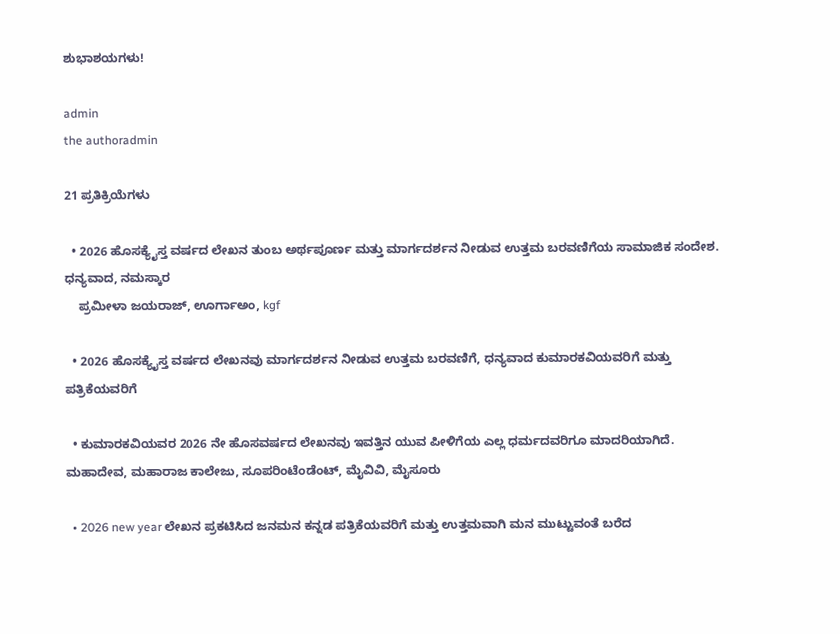ಶುಭಾಶಯಗಳು!

admin
the authoradmin

21 ಪ್ರತಿಕ್ರಿಯೆಗಳು

  • 2026 ಹೊಸಕ್ಯೈಸ್ತ ವರ್ಷದ ಲೇಖನ ತುಂಬ ಅರ್ಥಪೂರ್ಣ ಮತ್ತು ಮಾರ್ಗದರ್ಶನ ನೀಡುವ ಉತ್ತಮ ಬರವಣಿಗೆಯ ಸಾಮಾಜಿಕ ಸಂದೇಶ. ಧನ್ಯವಾದ, ನಮಸ್ಕಾರ
    ಪ್ರಮೀಳಾ ಜಯರಾಜ್, ಊರ್ಗಾಅಂ, kgf

  • 2026 ಹೊಸಕ್ಯೈಸ್ತ ವರ್ಷದ ಲೇಖನವು ಮಾರ್ಗದರ್ಶನ ನೀಡುವ ಉತ್ತಮ ಬರವಣಿಗೆ, ಧನ್ಯವಾದ ಕುಮಾರಕವಿಯವರಿಗೆ ಮತ್ತು ಪತ್ರಿಕೆಯವರಿಗೆ

  • ಕುಮಾರಕವಿಯವರ 2026 ನೇ ಹೊಸವರ್ಷದ ಲೇಖನವು ಇವತ್ತಿನ ಯುವ ಪೀಳಿಗೆಯ ಎಲ್ಲ ಧರ್ಮದವರಿಗೂ ಮಾದರಿಯಾಗಿದೆ. ಮಹಾದೇವ, ಮಹಾರಾಜ ಕಾಲೇಜು, ಸೂಪರಿಂಟೆಂಡೆಂಟ್, ಮೈವಿವಿ, ಮೈಸೂರು

  • 2026 new year ಲೇಖನ ಪ್ರಕಟಿಸಿದ ಜನಮನ ಕನ್ನಡ ಪತ್ರಿಕೆಯವರಿಗೆ ಮತ್ತು ಉತ್ತಮವಾಗಿ ಮನ ಮುಟ್ಟುವಂತೆ ಬರೆದ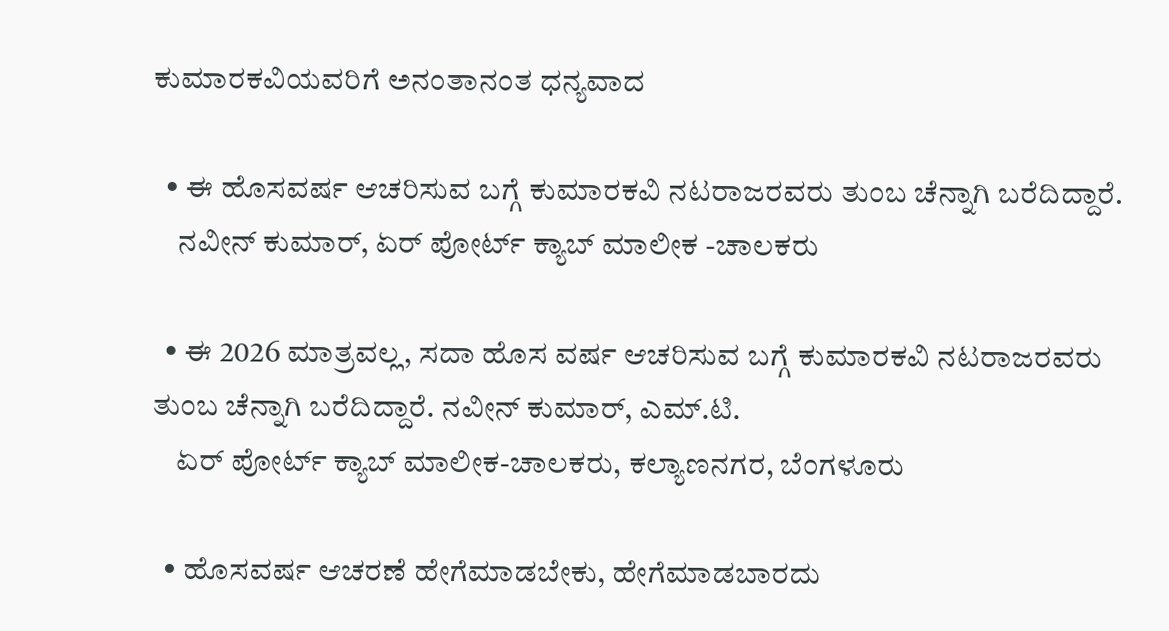ಕುಮಾರಕವಿಯವರಿಗೆ ಅನಂತಾನಂತ ಧನ್ಯವಾದ

  • ಈ ಹೊಸವರ್ಷ ಆಚರಿಸುವ ಬಗ್ಗೆ ಕುಮಾರಕವಿ ನಟರಾಜರವರು ತುಂಬ ಚೆನ್ನಾಗಿ ಬರೆದಿದ್ದಾರೆ.
    ನವೀನ್ ಕುಮಾರ್, ಏರ್ ಪೋರ್ಟ್ ಕ್ಯಾಬ್ ಮಾಲೀಕ -ಚಾಲಕರು

  • ಈ 2026 ಮಾತ್ರವಲ್ಲ, ಸದಾ ಹೊಸ ವರ್ಷ ಆಚರಿಸುವ ಬಗ್ಗೆ ಕುಮಾರಕವಿ ನಟರಾಜರವರು ತುಂಬ ಚೆನ್ನಾಗಿ ಬರೆದಿದ್ದಾರೆ. ನವೀನ್ ಕುಮಾರ್, ಎಮ್.ಟಿ.
    ಏರ್ ಪೋರ್ಟ್ ಕ್ಯಾಬ್ ಮಾಲೀಕ-ಚಾಲಕರು, ಕಲ್ಯಾಣನಗರ, ಬೆಂಗಳೂರು

  • ಹೊಸವರ್ಷ ಆಚರಣೆ ಹೇಗೆಮಾಡಬೇಕು, ಹೇಗೆಮಾಡಬಾರದು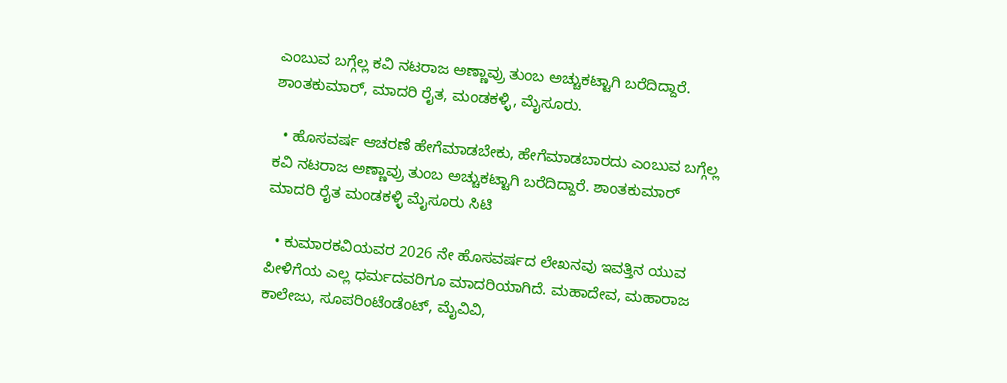ಎಂಬುವ ಬಗ್ಗೆಲ್ಲ ಕವಿ ನಟರಾಜ ಅಣ್ಣಾವ್ರು ತುಂಬ ಅಚ್ಚುಕಟ್ಟಾಗಿ ಬರೆದಿದ್ದಾರೆ. ಶಾಂತಕುಮಾರ್, ಮಾದರಿ ರೈತ, ಮಂಡಕಳ್ಳಿ, ಮೈಸೂರು.

  • ಹೊಸವರ್ಷ ಆಚರಣೆ ಹೇಗೆಮಾಡಬೇಕು, ಹೇಗೆಮಾಡಬಾರದು ಎಂಬುವ ಬಗ್ಗೆಲ್ಲ ಕವಿ ನಟರಾಜ ಅಣ್ಣಾವ್ರು ತುಂಬ ಅಚ್ಚುಕಟ್ಟಾಗಿ ಬರೆದಿದ್ದಾರೆ. ಶಾಂತಕುಮಾರ್ ಮಾದರಿ ರೈತ ಮಂಡಕಳ್ಳಿ ಮೈಸೂರು ಸಿಟಿ

  • ಕುಮಾರಕವಿಯವರ 2026 ನೇ ಹೊಸವರ್ಷದ ಲೇಖನವು ಇವತ್ತಿನ ಯುವ ಪೀಳಿಗೆಯ ಎಲ್ಲ ಧರ್ಮದವರಿಗೂ ಮಾದರಿಯಾಗಿದೆ. ಮಹಾದೇವ, ಮಹಾರಾಜ ಕಾಲೇಜು, ಸೂಪರಿಂಟೆಂಡೆಂಟ್, ಮೈವಿವಿ,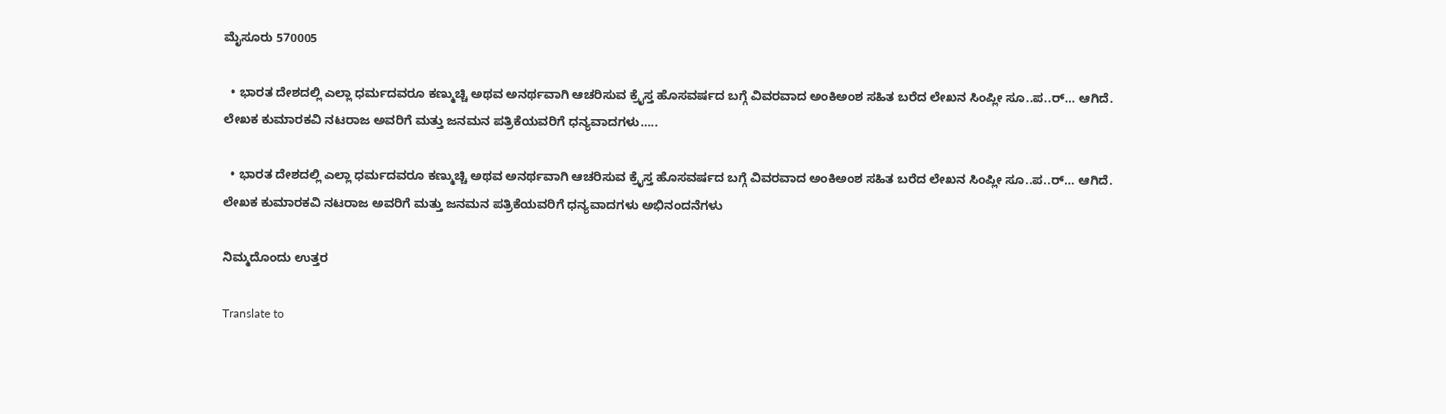ಮೈಸೂರು 570005

  • ಭಾರತ ದೇಶದಲ್ಲಿ ಎಲ್ಲಾ ಧರ್ಮದವರೂ ಕಣ್ಮುಚ್ಚಿ ಅಥವ ಅನರ್ಥವಾಗಿ ಆಚರಿಸುವ ಕ್ರೈಸ್ತ ಹೊಸವರ್ಷದ ಬಗ್ಗೆ ವಿವರವಾದ ಅಂಕಿಅಂಶ ಸಹಿತ ಬರೆದ ಲೇಖನ ಸಿಂಪ್ಲೀ ಸೂ..ಪ..ರ್… ಆಗಿದೆ. ಲೇಖಕ ಕುಮಾರಕವಿ ನಟರಾಜ ಅವರಿಗೆ ಮತ್ತು ಜನಮನ ಪತ್ರಿಕೆಯವರಿಗೆ ಧನ್ಯವಾದಗಳು…..

  • ಭಾರತ ದೇಶದಲ್ಲಿ ಎಲ್ಲಾ ಧರ್ಮದವರೂ ಕಣ್ಮುಚ್ಚಿ ಅಥವ ಅನರ್ಥವಾಗಿ ಆಚರಿಸುವ ಕ್ರೈಸ್ತ ಹೊಸವರ್ಷದ ಬಗ್ಗೆ ವಿವರವಾದ ಅಂಕಿಅಂಶ ಸಹಿತ ಬರೆದ ಲೇಖನ ಸಿಂಪ್ಲೀ ಸೂ..ಪ..ರ್… ಆಗಿದೆ. ಲೇಖಕ ಕುಮಾರಕವಿ ನಟರಾಜ ಅವರಿಗೆ ಮತ್ತು ಜನಮನ ಪತ್ರಿಕೆಯವರಿಗೆ ಧನ್ಯವಾದಗಳು ಅಭಿನಂದನೆಗಳು

ನಿಮ್ಮದೊಂದು ಉತ್ತರ

Translate to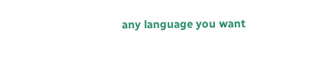any language you want